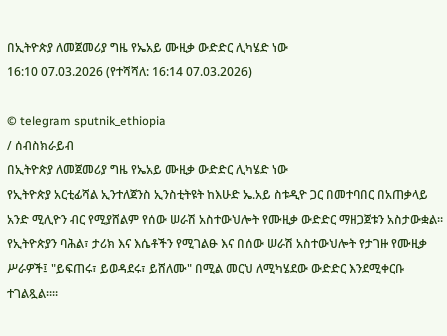በኢትዮጵያ ለመጀመሪያ ግዜ የኤአይ ሙዚቃ ውድድር ሊካሄድ ነው
16:10 07.03.2026 (የተሻሻለ: 16:14 07.03.2026)

© telegram sputnik_ethiopia
/ ሰብስክራይብ
በኢትዮጵያ ለመጀመሪያ ግዜ የኤአይ ሙዚቃ ውድድር ሊካሄድ ነው
የኢትዮጵያ አርቲፊሻል ኢንተለጀንስ ኢንስቲትዩት ከእሁድ ኤ.አይ ስቱዲዮ ጋር በመተባበር በአጠቃላይ አንድ ሚሊዮን ብር የሚያሸልም የሰው ሠራሽ አስተውህሎት የሙዚቃ ውድድር ማዘጋጀቱን አስታውቋል።
የኢትዮጵያን ባሕል፣ ታሪክ እና እሴቶችን የሚገልፁ እና በሰው ሠራሽ አስተውህሎት የታገዙ የሙዚቃ ሥራዎች፤ "ይፍጠሩ፣ ይወዳደሩ፣ ይሸለሙ" በሚል መርህ ለሚካሄደው ውድድር እንደሚቀርቡ ተገልጿል።።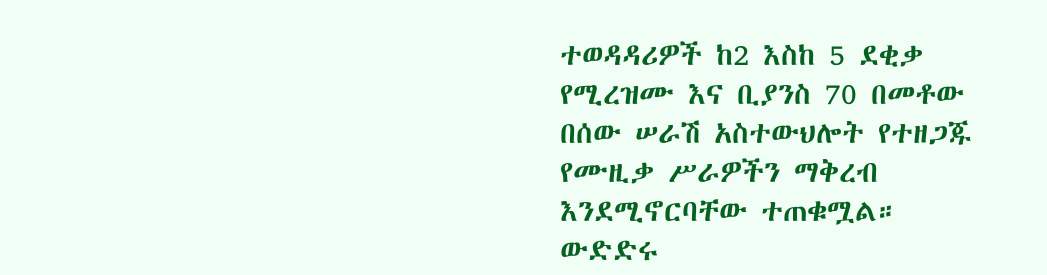ተወዳዳሪዎች ከ2 እስከ 5 ደቂቃ የሚረዝሙ እና ቢያንስ 70 በመቶው በሰው ሠራሽ አስተውህሎት የተዘጋጁ የሙዚቃ ሥራዎችን ማቅረብ እንደሚኖርባቸው ተጠቁሟል።
ውድድሩ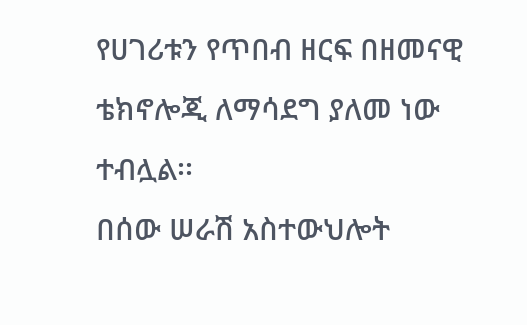የሀገሪቱን የጥበብ ዘርፍ በዘመናዊ ቴክኖሎጂ ለማሳደግ ያለመ ነው ተብሏል፡፡
በሰው ሠራሽ አስተውህሎት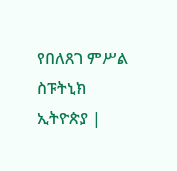የበለጸገ ምሥል
ስፑትኒክ ኢትዮጵያ |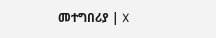መተግበሪያ | X